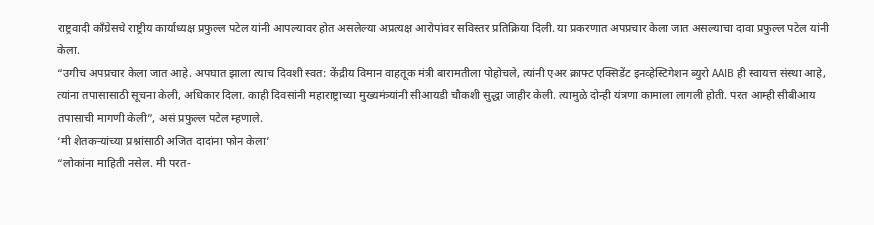राष्ट्रवादी काँग्रेसचे राष्ट्रीय कार्याध्यक्ष प्रफुल्ल पटेल यांनी आपल्यावर होत असलेल्या अप्रत्यक्ष आरोपांवर सविस्तर प्रतिक्रिया दिली. या प्रकरणात अपप्रचार केला जात असल्याचा दावा प्रफुल्ल पटेल यांनी केला.
“उगीच अपप्रचार केला जात आहे. अपघात झाला त्याच दिवशी स्वत: केंद्रीय विमान वाहतूक मंत्री बारामतीला पोहोचले, त्यांनी एअर क्राफ्ट एक्सिडेंट इनव्हेस्टिगेशन ब्युरो AAIB ही स्वायत्त संस्था आहे, त्यांना तपासासाठी सूचना केली, अधिकार दिला. काही दिवसांनी महाराष्ट्राच्या मुख्यमंत्र्यांनी सीआयडी चौकशी सुद्धा जाहीर केली. त्यामुळे दोन्ही यंत्रणा कामाला लागली होती. परत आम्ही सीबीआय तपासाची मागणी केली”, असं प्रफुल्ल पटेल म्हणाले.
‘मी शेतकऱ्यांच्या प्रश्नांसाठी अजित दादांना फोन केला’
“लोकांना माहिती नसेल. मी परत-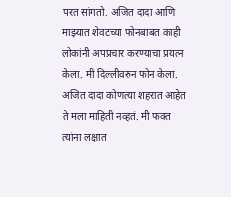परत सांगतो. अजित दादा आणि माझ्यात शेवटच्या फोनबाबत काही लोकांनी अपप्रचार करण्याचा प्रयत्न केला. मी दिल्लीवरुन फोन केला. अजित दादा कोणत्या शहरात आहेत ते मला माहिती नव्हतं. मी फक्त त्यांना लक्षात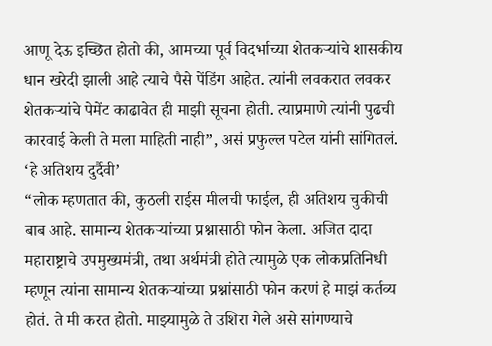आणू देऊ इच्छित होतो की, आमच्या पूर्व विदर्भाच्या शेतकऱ्यांचे शासकीय धान खरेदी झाली आहे त्याचे पैसे पेंडिंग आहेत. त्यांनी लवकरात लवकर शेतकऱ्यांचे पेमेंट काढावेत ही माझी सूचना होती. त्याप्रमाणे त्यांनी पुढची कारवाई केली ते मला माहिती नाही”, असं प्रफुल्ल पटेल यांनी सांगितलं.
‘हे अतिशय दुर्दैवी’
“लोक म्हणतात की, कुठली राईस मीलची फाईल, ही अतिशय चुकीची बाब आहे. सामान्य शेतकऱ्यांच्या प्रश्नासाठी फोन केला. अजित दादा महाराष्ट्राचे उपमुख्यमंत्री, तथा अर्थमंत्री होते त्यामुळे एक लोकप्रतिनिधी म्हणून त्यांना सामान्य शेतकऱ्यांच्या प्रश्नांसाठी फोन करणं हे माझं कर्तव्य होतं. ते मी करत होतो. माझ्यामुळे ते उशिरा गेले असे सांगण्याचे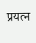प्रयत्न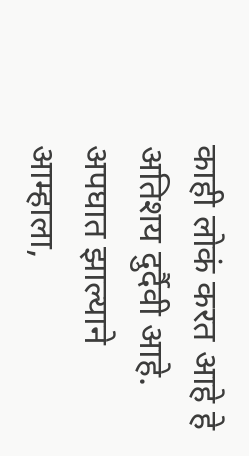काही लोकं करत आहे हे अतिशय दुर्दैवी आहे. अपघात झाल्याने आम्हाला,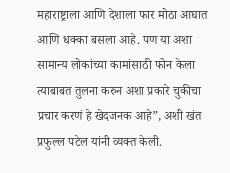महाराष्ट्राला आणि देशाला फार मोठा आघात आणि धक्का बसला आहे. पण या अशा सामान्य लोकांच्या कामांसाठी फोन केला त्याबाबत तुलना करुन अशा प्रकारे चुकीचा प्रचार करणं हे खेदजनक आहे”, अशी खंत प्रफुल्ल पटेल यांनी व्यक्त केली.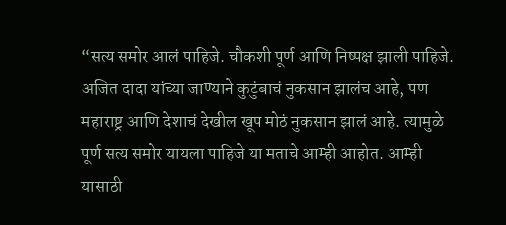“सत्य समोर आलं पाहिजे. चौकशी पूर्ण आणि निष्पक्ष झाली पाहिजे. अजित दादा यांच्या जाण्याने कुटुंबाचं नुकसान झालंच आहे, पण महाराष्ट्र आणि देशाचं देखील खूप मोठं नुकसान झालं आहे. त्यामुळे पूर्ण सत्य समोर यायला पाहिजे या मताचे आम्ही आहोत. आम्ही यासाठी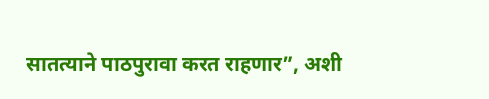सातत्याने पाठपुरावा करत राहणार”, अशी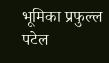भूमिका प्रफुल्ल पटेल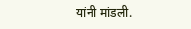यांनी मांडली.